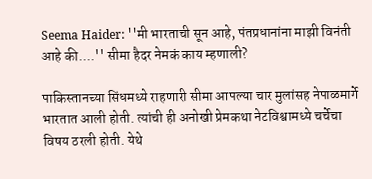Seema Haider: ''मी भारताची सून आहे, पंतप्रधानांना माझी विनंती आहे की....'' सीमा हैदर नेमकं काय म्हणाली?

पाकिस्तानच्या सिंधमध्ये राहणारी सीमा आपल्या चार मुलांसह नेपाळमार्गे भारतात आली होती. त्यांची ही अनोखी प्रेमकथा नेटविश्वामध्ये चर्चेचा विषय ठरली होती. येथे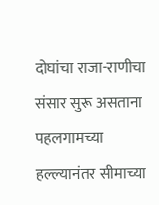दोघांचा राजा-राणीचा संसार सुरू असताना पहलगामच्या हल्ल्यानंतर सीमाच्या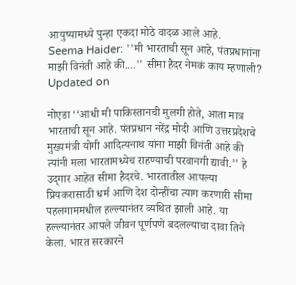आयुष्यामध्ये पुन्हा एकदा मोठे वादळ आले आहे.
Seema Haider: ''मी भारताची सून आहे, पंतप्रधानांना माझी विनंती आहे की....'' सीमा हैदर नेमकं काय म्हणाली?
Updated on

नोएडा ‘‘आधी मी पाकिस्तानची मुलगी होते, आता मात्र भारताची सून आहे. पंतप्रधान नरेंद्र मोदी आणि उत्तरप्रदेशचे मुख्यमंत्री योगी आदित्यनाथ यांना माझी विनंती आहे की त्यांनी मला भारतामध्येच राहण्याची परवानगी द्यावी.’’ हे उद्‍गार आहेत सीमा हैदरचे. भारतातील आपल्या प्रियकरासाठी धर्म आणि देश दोन्हींचा त्याग करणारी सीमा पहलगाममधील हल्ल्यानंतर व्यथित झाली आहे. या हल्ल्यानंतर आपले जीवन पूर्णपणे बदलल्याचा दावा तिने केला. भारत सरकारने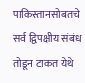पाकिस्तानसोबतचे सर्व द्विपक्षीय संबंध तोडून टाकत येथे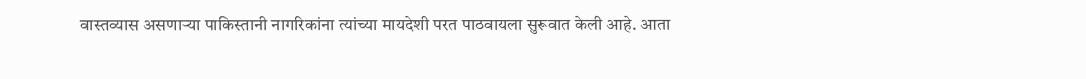वास्तव्यास असणाऱ्या पाकिस्तानी नागरिकांना त्यांच्या मायदेशी परत पाठवायला सुरूवात केली आहे. आता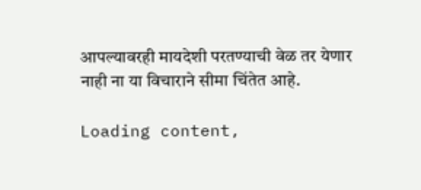आपल्यावरही मायदेशी परतण्याची वेळ तर येणार नाही ना या विचाराने सीमा चिंतेत आहे.

Loading content,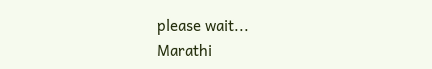please wait...
Marathi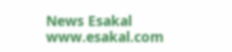News Esakal
www.esakal.com